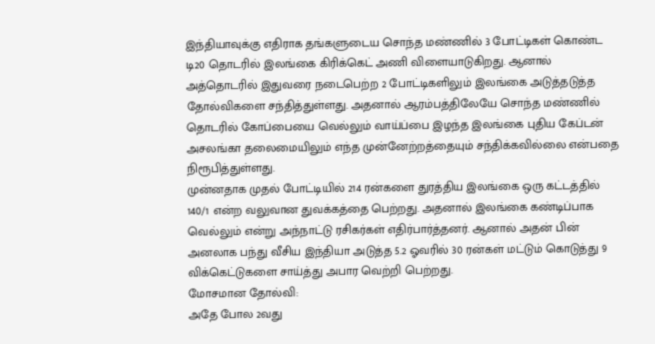இந்தியாவுக்கு எதிராக தங்களுடைய சொந்த மண்ணில் 3 போட்டிகள் கொண்ட டி20 தொடரில் இலங்கை கிரிக்கெட் அணி விளையாடுகிறது. ஆனால் அத்தொடரில் இதுவரை நடைபெற்ற 2 போட்டிகளிலும் இலங்கை அடுத்தடுத்த தோல்விகளை சந்தித்துள்ளது. அதனால் ஆரம்பத்திலேயே சொந்த மண்ணில் தொடரில் கோப்பையை வெல்லும் வாய்ப்பை இழந்த இலங்கை புதிய கேப்டன் அசலங்கா தலைமையிலும் எந்த முன்னேற்றத்தையும் சந்திக்கவில்லை என்பதை நிரூபித்துள்ளது.
முன்னதாக முதல் போட்டியில் 214 ரன்களை துரத்திய இலங்கை ஒரு கட்டத்தில் 140/1 என்ற வலுவான துவக்கத்தை பெற்றது. அதனால் இலங்கை கண்டிப்பாக வெல்லும் என்று அந்நாட்டு ரசிகர்கள் எதிர்பார்த்தனர். ஆனால் அதன் பின் அனலாக பந்து வீசிய இந்தியா அடுத்த 5.2 ஓவரில் 30 ரன்கள் மட்டும் கொடுத்து 9 விக்கெட்டுகளை சாய்த்து அபார வெற்றி பெற்றது.
மோசமான தோல்வி:
அதே போல 2வது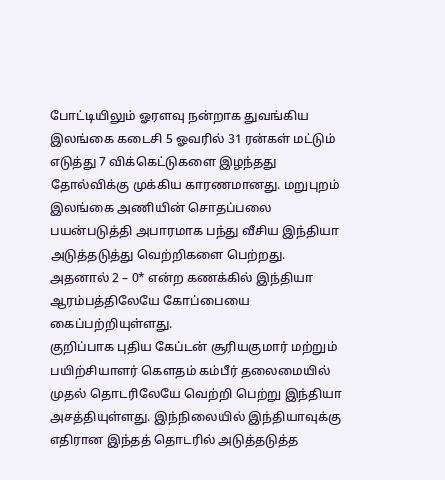போட்டியிலும் ஓரளவு நன்றாக துவங்கிய இலங்கை கடைசி 5 ஓவரில் 31 ரன்கள் மட்டும் எடுத்து 7 விக்கெட்டுகளை இழந்தது தோல்விக்கு முக்கிய காரணமானது. மறுபுறம் இலங்கை அணியின் சொதப்பலை பயன்படுத்தி அபாரமாக பந்து வீசிய இந்தியா அடுத்தடுத்து வெற்றிகளை பெற்றது. அதனால் 2 – 0* என்ற கணக்கில் இந்தியா ஆரம்பத்திலேயே கோப்பையை கைப்பற்றியுள்ளது.
குறிப்பாக புதிய கேப்டன் சூரியகுமார் மற்றும் பயிற்சியாளர் கௌதம் கம்பீர் தலைமையில் முதல் தொடரிலேயே வெற்றி பெற்று இந்தியா அசத்தியுள்ளது. இந்நிலையில் இந்தியாவுக்கு எதிரான இந்தத் தொடரில் அடுத்தடுத்த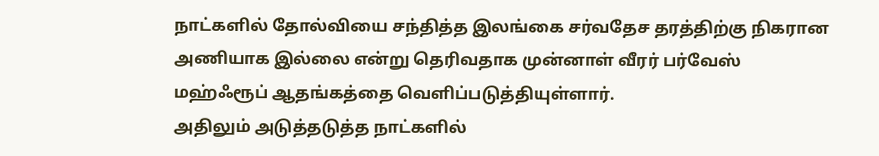நாட்களில் தோல்வியை சந்தித்த இலங்கை சர்வதேச தரத்திற்கு நிகரான அணியாக இல்லை என்று தெரிவதாக முன்னாள் வீரர் பர்வேஸ் மஹ்ஃரூப் ஆதங்கத்தை வெளிப்படுத்தியுள்ளார்.
அதிலும் அடுத்தடுத்த நாட்களில்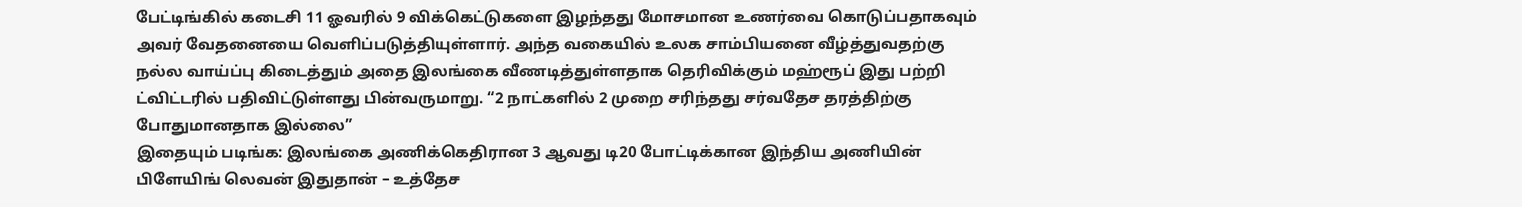பேட்டிங்கில் கடைசி 11 ஓவரில் 9 விக்கெட்டுகளை இழந்தது மோசமான உணர்வை கொடுப்பதாகவும் அவர் வேதனையை வெளிப்படுத்தியுள்ளார். அந்த வகையில் உலக சாம்பியனை வீழ்த்துவதற்கு நல்ல வாய்ப்பு கிடைத்தும் அதை இலங்கை வீணடித்துள்ளதாக தெரிவிக்கும் மஹ்ரூப் இது பற்றி ட்விட்டரில் பதிவிட்டுள்ளது பின்வருமாறு. “2 நாட்களில் 2 முறை சரிந்தது சர்வதேச தரத்திற்கு போதுமானதாக இல்லை”
இதையும் படிங்க: இலங்கை அணிக்கெதிரான 3 ஆவது டி20 போட்டிக்கான இந்திய அணியின் பிளேயிங் லெவன் இதுதான் – உத்தேச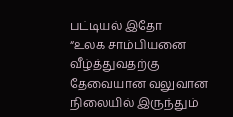பட்டியல் இதோ
“உலக சாம்பியனை வீழ்த்துவதற்கு தேவையான வலுவான நிலையில் இருந்தும்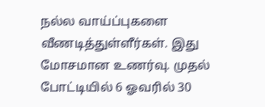நல்ல வாய்ப்புகளை வீணடித்துள்ளீர்கள். இது மோசமான உணர்வு. முதல் போட்டியில் 6 ஓவரில் 30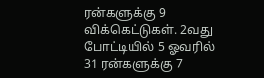ரன்களுக்கு 9 விக்கெட்டுகள். 2வது போட்டியில் 5 ஓவரில் 31 ரன்களுக்கு 7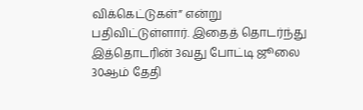விக்கெட்டுகள்” என்று பதிவிட்டுள்ளார். இதைத் தொடர்ந்து இத்தொடரின் 3வது போட்டி ஜூலை 30ஆம் தேதி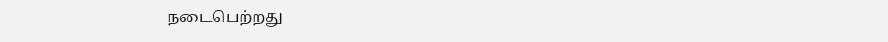நடைபெற்றது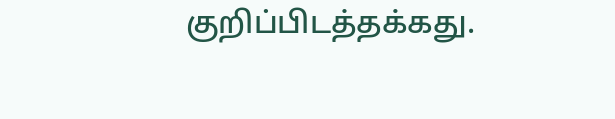குறிப்பிடத்தக்கது.